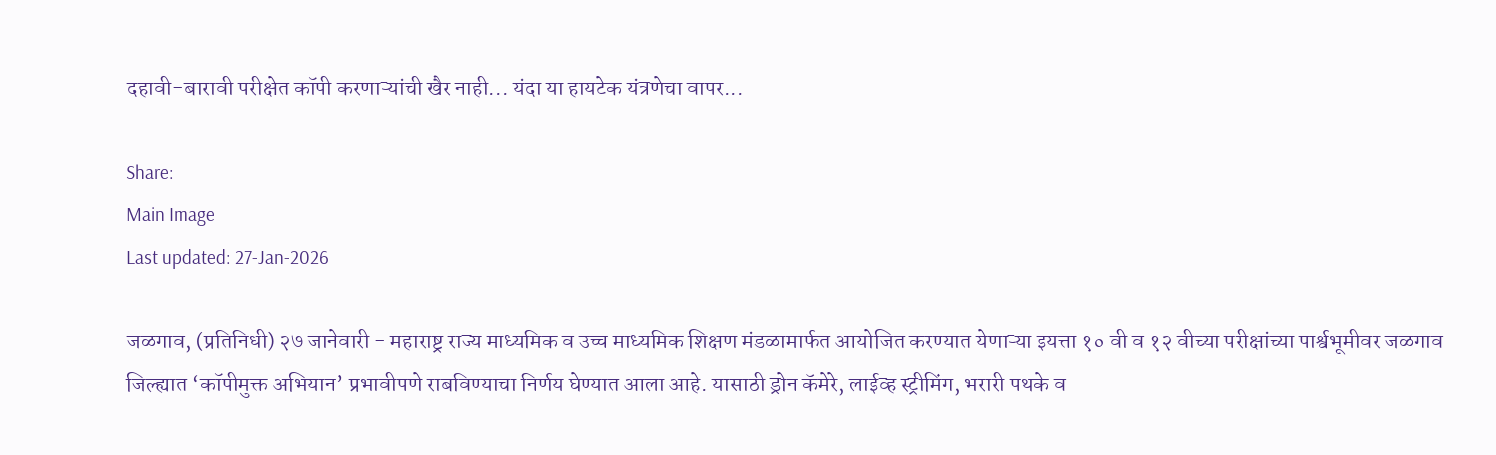दहावी-बारावी परीक्षेत कॉपी करणाऱ्यांची खैर नाही... यंदा या हायटेक यंत्रणेचा वापर...

Share:
Main Image
Last updated: 27-Jan-2026

जळगाव, (प्रतिनिधी) २७ जानेवारी - महाराष्ट्र राज्य माध्यमिक व उच्च माध्यमिक शिक्षण मंडळामार्फत आयोजित करण्यात येणाऱ्या इयत्ता १० वी व १२ वीच्या परीक्षांच्या पार्श्वभूमीवर जळगाव जिल्ह्यात ‘कॉपीमुक्त अभियान’ प्रभावीपणे राबविण्याचा निर्णय घेण्यात आला आहे. यासाठी ड्रोन कॅमेरे, लाईव्ह स्ट्रीमिंग, भरारी पथके व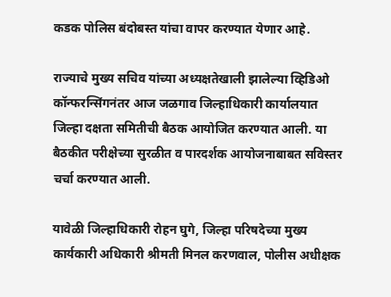कडक पोलिस बंदोबस्त यांचा वापर करण्यात येणार आहे.

राज्याचे मुख्य सचिव यांच्या अध्यक्षतेखाली झालेल्या व्हिडिओ कॉन्फरन्सिंगनंतर आज जळगाव जिल्हाधिकारी कार्यालयात जिल्हा दक्षता समितीची बैठक आयोजित करण्यात आली. या बैठकीत परीक्षेच्या सुरळीत व पारदर्शक आयोजनाबाबत सविस्तर चर्चा करण्यात आली.

यावेळी जिल्हाधिकारी रोहन घुगे, जिल्हा परिषदेच्या मुख्य कार्यकारी अधिकारी श्रीमती मिनल करणवाल, पोलीस अधीक्षक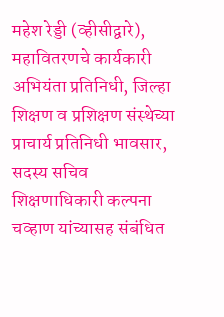महेश रेड्डी (व्हीसीद्वारे), महावितरणचे कार्यकारी अभियंता प्रतिनिधी, जिल्हा शिक्षण व प्रशिक्षण संस्थेच्या प्राचार्य प्रतिनिधी भावसार, सदस्य सचिव शिक्षणाधिकारी कल्पना चव्हाण यांच्यासह संबंधित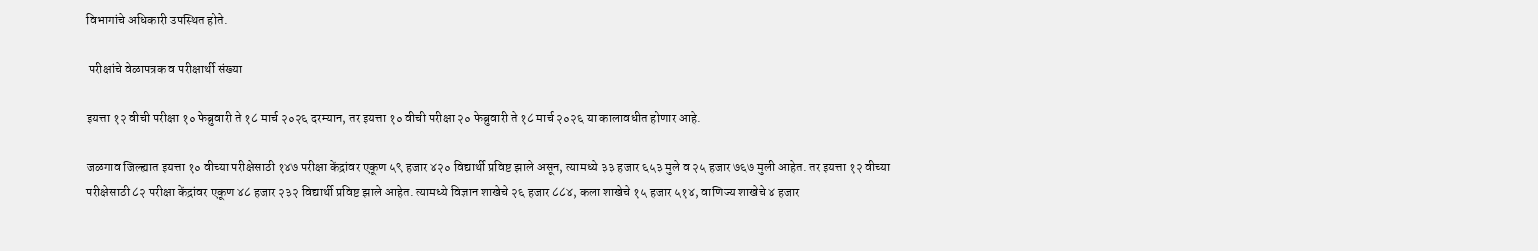विभागांचे अधिकारी उपस्थित होते.

 परीक्षांचे वेळापत्रक व परीक्षार्थी संख्या

इयत्ता १२ वीची परीक्षा १० फेब्रुवारी ते १८ मार्च २०२६ दरम्यान, तर इयत्ता १० वीची परीक्षा २० फेब्रुवारी ते १८ मार्च २०२६ या कालावधीत होणार आहे.

जळगाव जिल्ह्यात इयत्ता १० वीच्या परीक्षेसाठी १४७ परीक्षा केंद्रांवर एकूण ५९ हजार ४२० विद्यार्थी प्रविष्ट झाले असून, त्यामध्ये ३३ हजार ६५३ मुले व २५ हजार ७६७ मुली आहेत. तर इयत्ता १२ वीच्या परीक्षेसाठी ८२ परीक्षा केंद्रांवर एकूण ४८ हजार २३२ विद्यार्थी प्रविष्ट झाले आहेत. त्यामध्ये विज्ञान शाखेचे २६ हजार ८८४, कला शाखेचे १५ हजार ५१४, वाणिज्य शाखेचे ४ हजार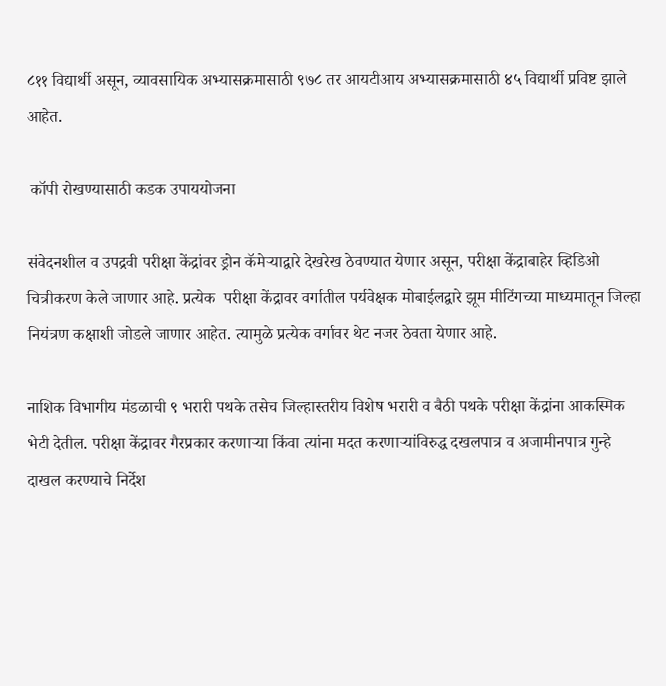८११ विद्यार्थी असून, व्यावसायिक अभ्यासक्रमासाठी ९७८ तर आयटीआय अभ्यासक्रमासाठी ४५ विद्यार्थी प्रविष्ट झाले आहेत.

 कॉपी रोखण्यासाठी कडक उपाययोजना

संवेदनशील व उपद्रवी परीक्षा केंद्रांवर ड्रोन कॅमेऱ्याद्वारे देखरेख ठेवण्यात येणार असून, परीक्षा केंद्राबाहेर व्हिडिओ चित्रीकरण केले जाणार आहे. प्रत्येक  परीक्षा केंद्रावर वर्गातील पर्यवेक्षक मोबाईलद्वारे झूम मीटिंगच्या माध्यमातून जिल्हा नियंत्रण कक्षाशी जोडले जाणार आहेत. त्यामुळे प्रत्येक वर्गावर थेट नजर ठेवता येणार आहे.

नाशिक विभागीय मंडळाची ९ भरारी पथके तसेच जिल्हास्तरीय विशेष भरारी व बैठी पथके परीक्षा केंद्रांना आकस्मिक भेटी देतील. परीक्षा केंद्रावर गैरप्रकार करणाऱ्या किंवा त्यांना मदत करणाऱ्यांविरुद्ध दखलपात्र व अजामीनपात्र गुन्हे दाखल करण्याचे निर्देश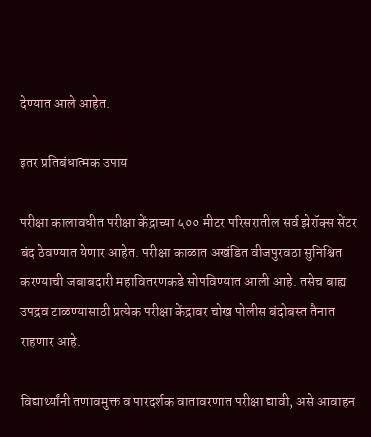देण्यात आले आहेत.

इतर प्रतिबंधात्मक उपाय

परीक्षा कालावधीत परीक्षा केंद्राच्या ५०० मीटर परिसरातील सर्व झेरॉक्स सेंटर बंद ठेवण्यात येणार आहेत. परीक्षा काळात अखंडित वीजपुरवठा सुनिश्चित करण्याची जबाबदारी महावितरणकडे सोपविण्यात आली आहे. तसेच बाह्य उपद्रव टाळण्यासाठी प्रत्येक परीक्षा केंद्रावर चोख पोलीस बंदोबस्त तैनात राहणार आहे.

विद्यार्थ्यांनी तणावमुक्त व पारदर्शक वातावरणात परीक्षा द्यावी, असे आवाहन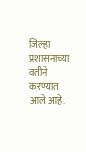जिल्हा प्रशासनाच्या वतीने करण्यात आले आहे.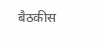बैठकीस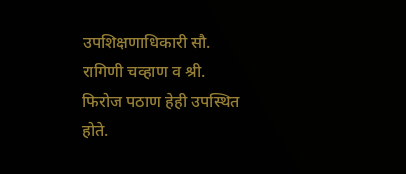उपशिक्षणाधिकारी सौ. रागिणी चव्हाण व श्री. फिरोज पठाण हेही उपस्थित होते.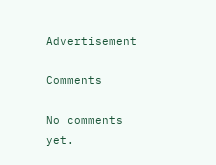Advertisement

Comments

No comments yet.